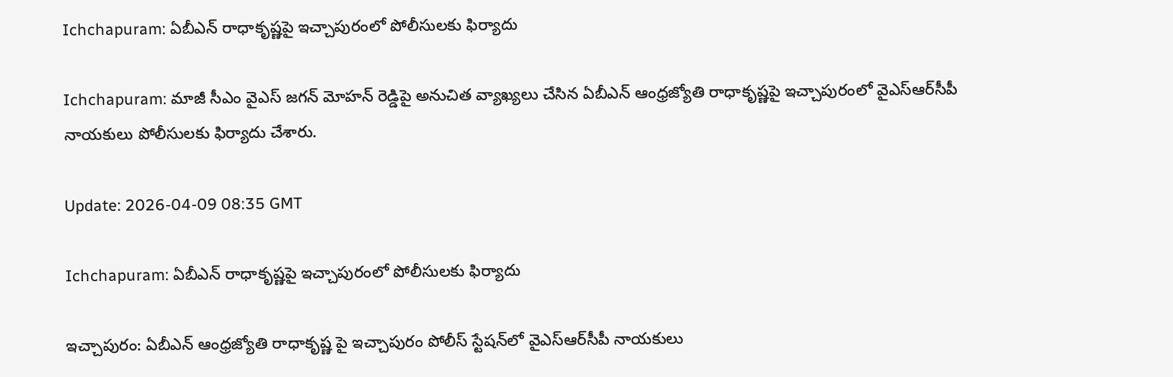Ichchapuram: ఏబీఎన్ రాధాకృష్ణపై ఇచ్చాపురంలో పోలీసులకు ఫిర్యాదు

Ichchapuram: మాజీ సీఎం వైఎస్ జగన్ మోహన్ రెడ్డిపై అనుచిత వ్యాఖ్యలు చేసిన ఏబీఎన్ ఆంధ్రజ్యోతి రాధాకృష్ణపై ఇచ్చాపురంలో వైఎస్ఆర్‌సీపీ నాయకులు పోలీసులకు ఫిర్యాదు చేశారు.

Update: 2026-04-09 08:35 GMT

Ichchapuram: ఏబీఎన్ రాధాకృష్ణపై ఇచ్చాపురంలో పోలీసులకు ఫిర్యాదు

ఇచ్చాపురం: ఏబీఎన్ ఆంధ్రజ్యోతి రాధాకృష్ణ పై ఇచ్చాపురం పోలీస్ స్టేషన్‌లో వైఎస్ఆర్‌సీపీ నాయకులు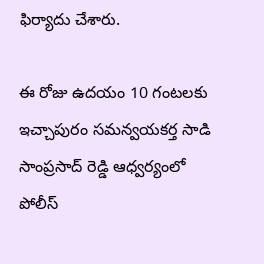ఫిర్యాదు చేశారు.

ఈ రోజు ఉదయం 10 గంటలకు ఇచ్చాపురం సమన్వయకర్త సాడి సాంప్రసాద్ రెడ్డి ఆధ్వర్యంలో పోలీస్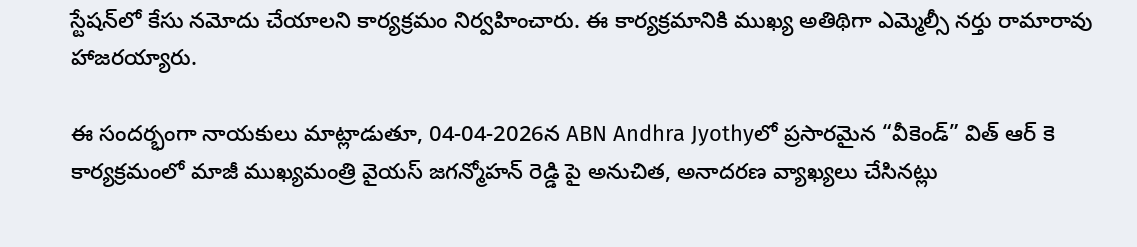స్టేషన్‌లో కేసు నమోదు చేయాలని కార్యక్రమం నిర్వహించారు. ఈ కార్యక్రమానికి ముఖ్య అతిథిగా ఎమ్మెల్సీ నర్తు రామారావు హాజరయ్యారు.

ఈ సందర్భంగా నాయకులు మాట్లాడుతూ, 04-04-2026న ABN Andhra Jyothyలో ప్రసారమైన “వీకెండ్” విత్ ఆర్ కె కార్యక్రమంలో మాజీ ముఖ్యమంత్రి వైయస్ జగన్మోహన్ రెడ్డి పై అనుచిత, అనాదరణ వ్యాఖ్యలు చేసినట్లు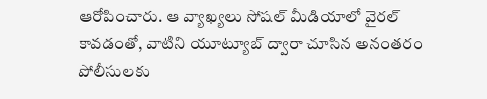ఆరోపించారు. ఆ వ్యాఖ్యలు సోషల్ మీడియాలో వైరల్ కావడంతో, వాటిని యూట్యూబ్ ద్వారా చూసిన అనంతరం పోలీసులకు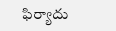ఫిర్యాదు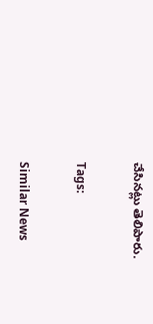చేసినట్లు తెలిపారు.

Tags:

Similar News